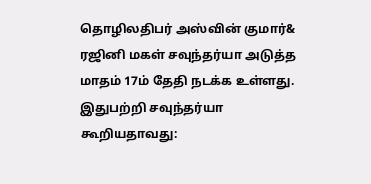தொழிலதிபர் அஸ்வின் குமார்& ரஜினி மகள் சவுந்தர்யா அடுத்த மாதம் 17ம் தேதி நடக்க உள்ளது.
இதுபற்றி சவுந்தர்யா கூறியதாவது: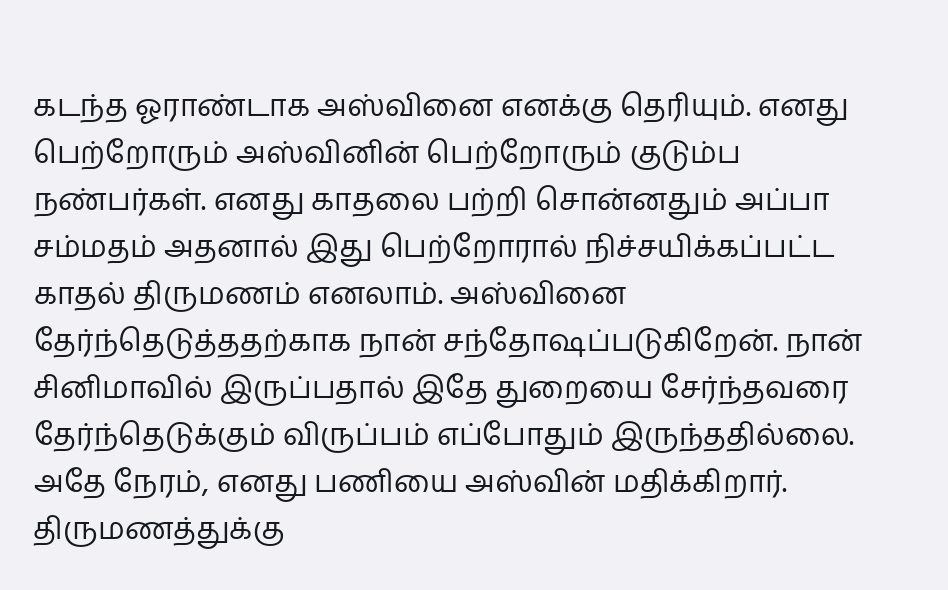கடந்த ஓராண்டாக அஸ்வினை எனக்கு தெரியும். எனது பெற்றோரும் அஸ்வினின் பெற்றோரும் குடும்ப நண்பர்கள். எனது காதலை பற்றி சொன்னதும் அப்பா சம்மதம் அதனால் இது பெற்றோரால் நிச்சயிக்கப்பட்ட காதல் திருமணம் எனலாம். அஸ்வினை தேர்ந்தெடுத்ததற்காக நான் சந்தோஷப்படுகிறேன். நான் சினிமாவில் இருப்பதால் இதே துறையை சேர்ந்தவரை தேர்ந்தெடுக்கும் விருப்பம் எப்போதும் இருந்ததில்லை. அதே நேரம், எனது பணியை அஸ்வின் மதிக்கிறார். திருமணத்துக்கு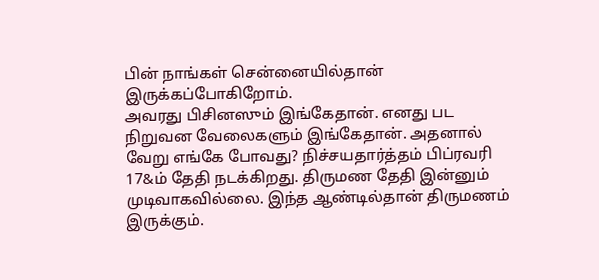பின் நாங்கள் சென்னையில்தான் இருக்கப்போகிறோம்.
அவரது பிசினஸும் இங்கேதான். எனது பட நிறுவன வேலைகளும் இங்கேதான். அதனால் வேறு எங்கே போவது? நிச்சயதார்த்தம் பிப்ரவரி 17&ம் தேதி நடக்கிறது. திருமண தேதி இன்னும் முடிவாகவில்லை. இந்த ஆண்டில்தான் திருமணம் இருக்கும்.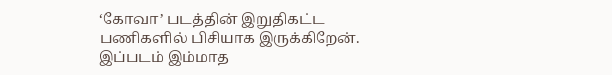‘கோவா’ படத்தின் இறுதிகட்ட பணிகளில் பிசியாக இருக்கிறேன். இப்படம் இம்மாத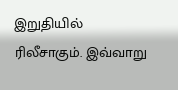இறுதியில் ரிலீசாகும். இவ்வாறு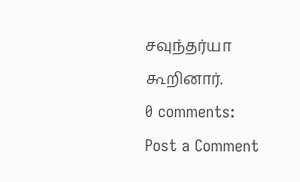சவுந்தர்யா கூறினார்.
0 comments:
Post a Comment